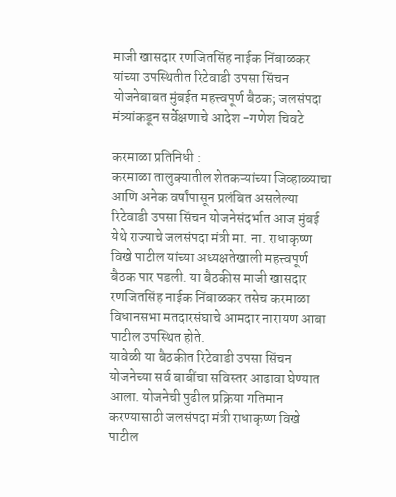माजी खासदार रणजितसिंह नाईक निंबाळकर यांच्या उपस्थितीत रिटेवाडी उपसा सिंचन योजनेबाबत मुंबईत महत्त्वपूर्ण बैठक; जलसंपदा मंत्र्यांकडून सर्वेक्षणाचे आदेश -गणेश चिवटे

करमाळा प्रतिनिधी :
करमाळा तालुक्यातील शेतकऱ्यांच्या जिव्हाळ्याचा आणि अनेक वर्षांपासून प्रलंबित असलेल्या रिटेवाडी उपसा सिंचन योजनेसंदर्भात आज मुंबई येथे राज्याचे जलसंपदा मंत्री मा. ना. राधाकृष्ण विखे पाटील यांच्या अध्यक्षतेखाली महत्त्वपूर्ण बैठक पार पडली. या बैठकीस माजी खासदार रणजितसिंह नाईक निंबाळकर तसेच करमाळा विधानसभा मतदारसंघाचे आमदार नारायण आबा पाटील उपस्थित होते.
यावेळी या बैठकीत रिटेवाडी उपसा सिंचन योजनेच्या सर्व बाबींचा सविस्तर आढावा घेण्यात आला. योजनेची पुढील प्रक्रिया गतिमान करण्यासाठी जलसंपदा मंत्री राधाकृष्ण विखे पाटील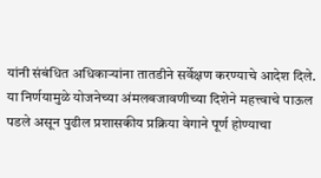यांनी संबंधित अधिकाऱ्यांना तातडीने सर्वेक्षण करण्याचे आदेश दिले. या निर्णयामुळे योजनेच्या अंमलबजावणीच्या दिशेने महत्त्वाचे पाऊल पडले असून पुढील प्रशासकीय प्रक्रिया वेगाने पूर्ण होण्याचा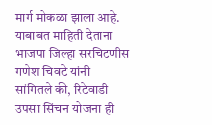मार्ग मोकळा झाला आहे.
याबाबत माहिती देताना भाजपा जिल्हा सरचिटणीस गणेश चिवटे यांनी सांगितले की, रिटेवाडी उपसा सिंचन योजना ही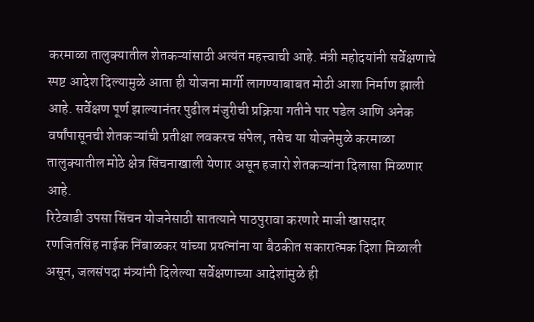करमाळा तालुक्यातील शेतकऱ्यांसाठी अत्यंत महत्त्वाची आहे. मंत्री महोदयांनी सर्वेक्षणाचे स्पष्ट आदेश दिल्यामुळे आता ही योजना मार्गी लागण्याबाबत मोठी आशा निर्माण झाली आहे. सर्वेक्षण पूर्ण झाल्यानंतर पुढील मंजुरीची प्रक्रिया गतीने पार पडेल आणि अनेक वर्षांपासूनची शेतकऱ्यांची प्रतीक्षा लवकरच संपेल, तसेच या योजनेमुळे करमाळा तालुक्यातील मोठे क्षेत्र सिंचनाखाली येणार असून हजारो शेतकऱ्यांना दिलासा मिळणार आहे.
रिटेवाडी उपसा सिंचन योजनेसाठी सातत्याने पाठपुरावा करणारे माजी खासदार रणजितसिंह नाईक निंबाळकर यांच्या प्रयत्नांना या बैठकीत सकारात्मक दिशा मिळाली असून, जलसंपदा मंत्र्यांनी दिलेल्या सर्वेक्षणाच्या आदेशांमुळे ही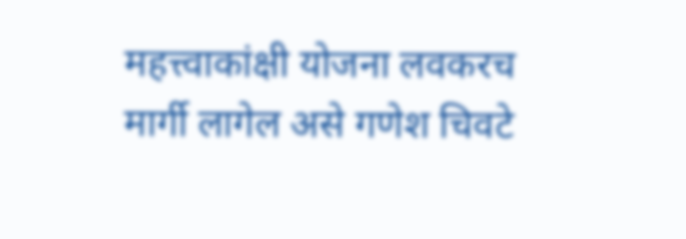महत्त्वाकांक्षी योजना लवकरच मार्गी लागेल असे गणेश चिवटे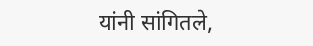यांनी सांगितले,